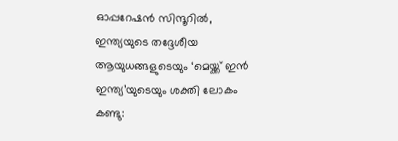ഓപ്പറേഷൻ സിന്ദൂറിൽ, ഇന്ത്യയുടെ തദ്ദേശീയ ആയുധങ്ങളുടെയും ‘മെയ്ക്ക് ഇൻ ഇന്ത്യ’യുടെയും ശക്തി ലോകം കണ്ടു: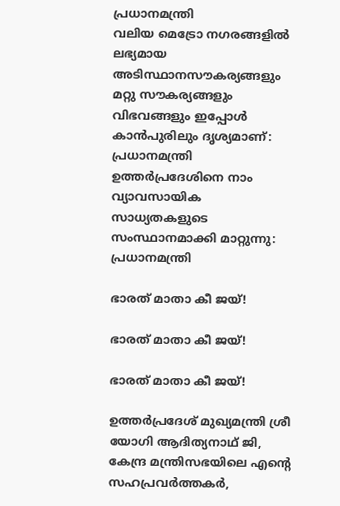പ്രധാനമന്ത്രി
വലിയ മെട്രോ നഗരങ്ങളിൽ ലഭ്യമായ അടിസ്ഥാനസൗകര്യങ്ങളും മറ്റു സൗകര്യങ്ങളും വിഭവങ്ങളും ഇപ്പോൾ കാൻപുരിലും ദൃശ്യമാണ്: പ്രധാനമന്ത്രി
ഉത്തർപ്രദേശിനെ നാം വ്യാവസായിക സാധ്യതകളുടെ സംസ്ഥാനമാക്കി മാറ്റുന്നു: പ്രധാനമന്ത്രി

ഭാരത് മാതാ കീ ജയ്!

ഭാരത് മാതാ കീ ജയ്!

ഭാരത് മാതാ കീ ജയ്!

ഉത്തർപ്രദേശ് മുഖ്യമന്ത്രി ശ്രീ യോഗി ആദിത്യനാഥ് ജി, കേന്ദ്ര മന്ത്രിസഭയിലെ എന്റെ സഹപ്രവർത്തകർ,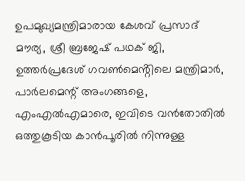ഉപമുഖ്യമന്ത്രിമാരായ കേശവ് പ്രസാദ് മൗര്യ, ശ്രീ ബ്രജേഷ് പഥക് ജി, ഉത്തർപ്രദേശ് ഗവൺമെൻ്റിലെ മന്ത്രിമാർ, പാർലമെന്റ് അംഗങ്ങളെ, എംഎൽഎമാരെ, ഇവിടെ വൻതോതിൽ ഒത്തുകൂടിയ കാൻപൂരിൽ നിന്നുള്ള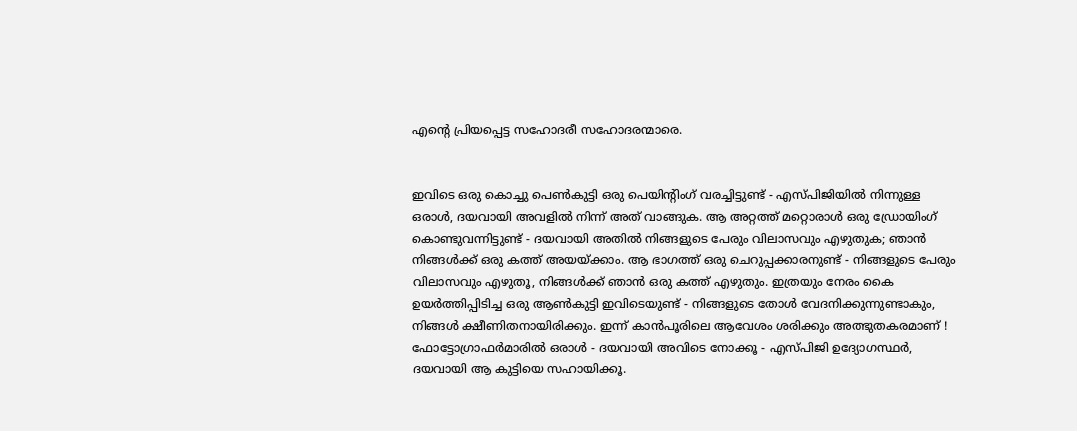എന്റെ പ്രിയപ്പെട്ട സഹോദരീ സഹോദരന്മാരെ.


ഇവിടെ ഒരു കൊച്ചു പെൺകുട്ടി ഒരു പെയിന്റിംഗ് വരച്ചിട്ടുണ്ട് - എസ്‌പി‌ജിയിൽ നിന്നുള്ള ഒരാൾ, ദയവായി അവളിൽ നിന്ന് അത് വാങ്ങുക. ആ അറ്റത്ത് മറ്റൊരാൾ ഒരു ഡ്രോയിംഗ് കൊണ്ടുവന്നിട്ടുണ്ട് - ദയവായി അതിൽ നിങ്ങളുടെ പേരും വിലാസവും എഴുതുക; ഞാൻ നിങ്ങൾക്ക് ഒരു കത്ത് അയയ്ക്കാം. ആ ഭാഗത്ത് ഒരു ചെറുപ്പക്കാരനുണ്ട് - നിങ്ങളുടെ പേരും വിലാസവും എഴുതൂ, നിങ്ങൾക്ക് ഞാൻ ഒരു കത്ത് എഴുതും. ഇത്രയും നേരം കൈ ഉയർത്തിപ്പിടിച്ച ഒരു ആൺകുട്ടി ഇവിടെയുണ്ട് - നിങ്ങളുടെ തോൾ വേദനിക്കുന്നുണ്ടാകും, നിങ്ങൾ ക്ഷീണിതനായിരിക്കും. ഇന്ന് കാൻപൂരിലെ ആവേശം ശരിക്കും അത്ഭുതകരമാണ് ! ഫോട്ടോഗ്രാഫർമാരിൽ ഒരാൾ - ദയവായി അവിടെ നോക്കൂ - എസ്‌പി‌ജി ഉദ്യോഗസ്ഥർ, ദയവായി ആ കുട്ടിയെ സഹായിക്കൂ.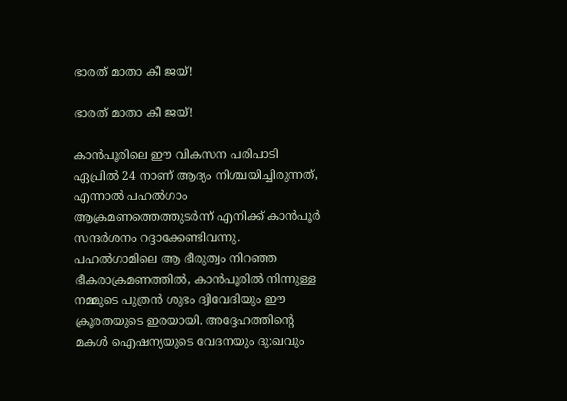ഭാരത് മാതാ കീ ജയ്!

ഭാരത് മാതാ കീ ജയ്!

കാൻപൂരിലെ ഈ വികസന പരിപാടി ഏപ്രിൽ 24 നാണ് ആദ്യം നിശ്ചയിച്ചിരുന്നത്, എന്നാൽ പഹൽഗാം ആക്രമണത്തെത്തുടർന്ന് എനിക്ക് കാൻപൂർ സന്ദർശനം റദ്ദാക്കേണ്ടിവന്നു. പഹൽഗാമിലെ ആ ഭീരുത്വം നിറഞ്ഞ ഭീകരാക്രമണത്തിൽ, കാൻപൂരിൽ നിന്നുള്ള നമ്മുടെ പുത്രൻ ശുഭം ദ്വിവേദിയും ഈ ക്രൂരതയുടെ ഇരയായി. അദ്ദേഹത്തിന്റെ മകൾ ഐഷന്യയുടെ വേദനയും ദു:ഖവും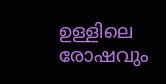ഉള്ളിലെ രോഷവും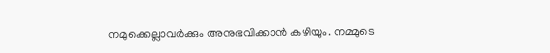നമുക്കെല്ലാവർക്കും അനുഭവിക്കാൻ കഴിയും. നമ്മുടെ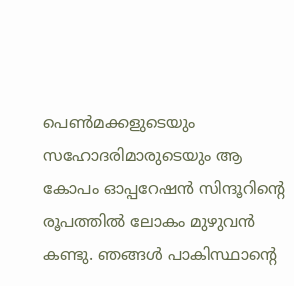പെൺമക്കളുടെയും സഹോദരിമാരുടെയും ആ കോപം ഓപ്പറേഷൻ സിന്ദൂറിന്റെ രൂപത്തിൽ ലോകം മുഴുവൻ കണ്ടു. ഞങ്ങൾ പാകിസ്ഥാന്റെ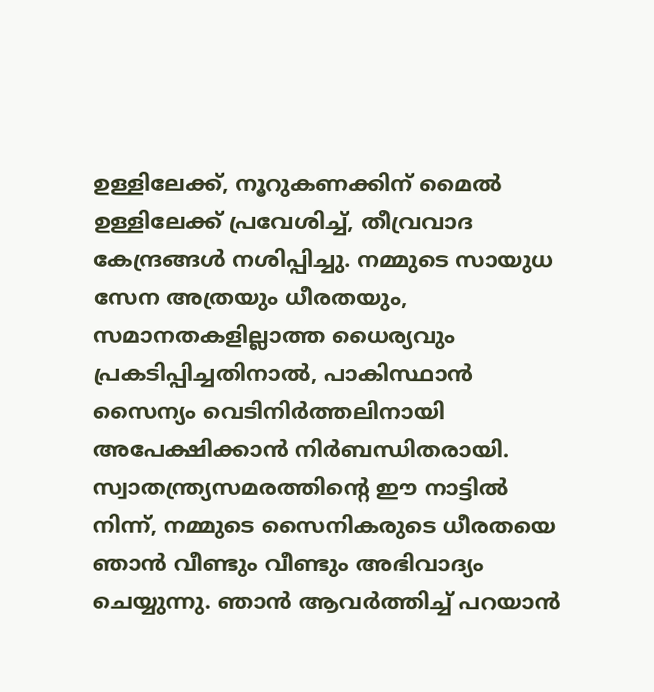ഉള്ളിലേക്ക്, നൂറുകണക്കിന് മൈൽ ഉള്ളിലേക്ക് പ്രവേശിച്ച്, തീവ്രവാദ കേന്ദ്രങ്ങൾ നശിപ്പിച്ചു. നമ്മുടെ സായുധ സേന അത്രയും ധീരതയും, സമാനതകളില്ലാത്ത ധൈര്യവും പ്രകടിപ്പിച്ചതിനാൽ, പാകിസ്ഥാൻ സൈന്യം വെടിനിർത്തലിനായി അപേക്ഷിക്കാൻ നിർബന്ധിതരായി. സ്വാതന്ത്ര്യസമരത്തിന്റെ ഈ നാട്ടിൽ നിന്ന്, നമ്മുടെ സൈനികരുടെ ധീരതയെ ഞാൻ വീണ്ടും വീണ്ടും അഭിവാദ്യം ചെയ്യുന്നു. ഞാൻ ആവർത്തിച്ച് പറയാൻ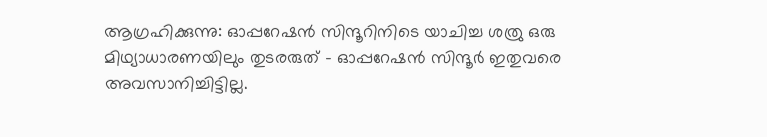ആഗ്രഹിക്കുന്നു: ഓപ്പറേഷൻ സിന്ദൂറിനിടെ യാചിച്ച ശത്രു ഒരു മിഥ്യാധാരണയിലും തുടരരുത് - ഓപ്പറേഷൻ സിന്ദൂർ ഇതുവരെ അവസാനിച്ചിട്ടില്ല.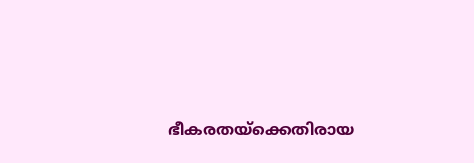ഭീകരതയ്‌ക്കെതിരായ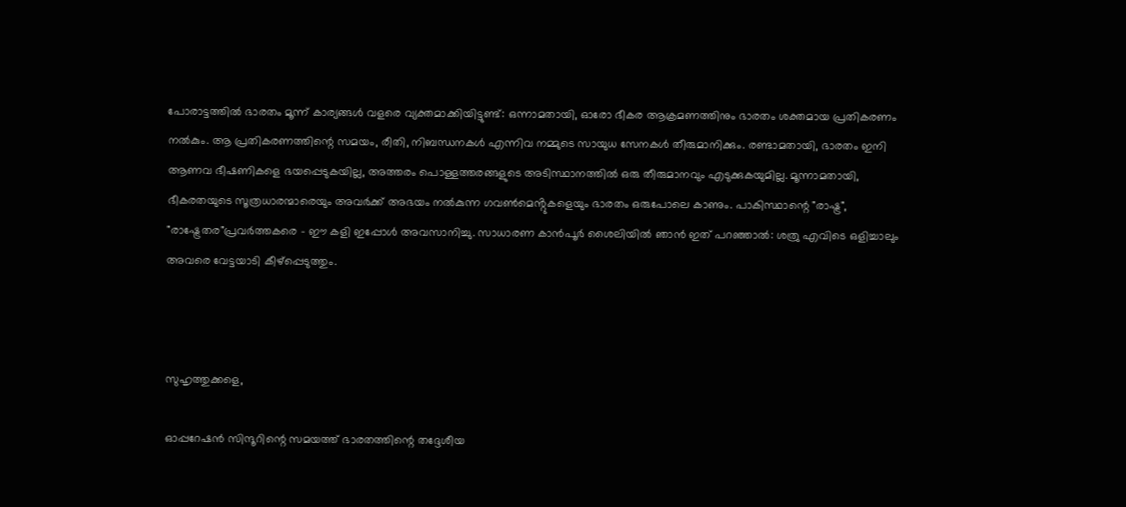പോരാട്ടത്തിൽ ഭാരതം മൂന്ന് കാര്യങ്ങൾ വളരെ വ്യക്തമാക്കിയിട്ടുണ്ട്: ഒന്നാമതായി, ഓരോ ഭീകര ആക്രമണത്തിനും ഭാരതം ശക്തമായ പ്രതികരണം നൽകും. ആ പ്രതികരണത്തിന്റെ സമയം, രീതി, നിബന്ധനകൾ എന്നിവ നമ്മുടെ സായുധ സേനകൾ തീരുമാനിക്കും. രണ്ടാമതായി, ഭാരതം ഇനി ആണവ ഭീഷണികളെ ഭയപ്പെടുകയില്ല, അത്തരം പൊള്ളത്തരങ്ങളുടെ അടിസ്ഥാനത്തിൽ ഒരു തീരുമാനവും എടുക്കുകയുമില്ല. മൂന്നാമതായി, ഭീകരതയുടെ സൂത്രധാരന്മാരെയും അവർക്ക് അഭയം നൽകുന്ന ഗവൺമെൻ്റുകളെയും ഭാരതം ഒരുപോലെ കാണും. പാകിസ്ഥാന്റെ "രാഷ്ട്ര", "രാഷ്ട്രേതര"പ്രവർത്തകരെ - ഈ കളി ഇപ്പോൾ അവസാനിച്ചു. സാധാരണ കാൻപൂർ ശൈലിയിൽ ഞാൻ ഇത് പറഞ്ഞാൽ: ശത്രു എവിടെ ഒളിച്ചാലും അവരെ വേട്ടയാടി കീഴ്പ്പെടുത്തും.



സുഹൃത്തുക്കളെ,

ഓപ്പറേഷൻ സിന്ദൂറിന്റെ സമയത്ത് ഭാരതത്തിന്റെ തദ്ദേശീയ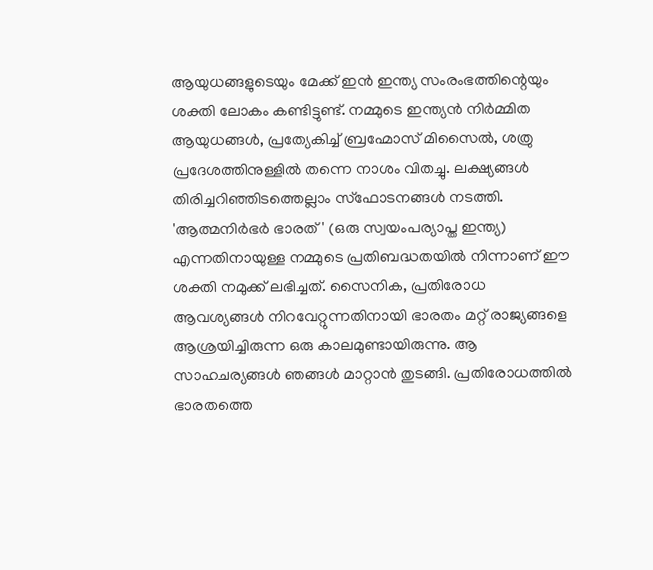ആയുധങ്ങളുടെയും മേക്ക് ഇൻ ഇന്ത്യ സംരംഭത്തിന്റെയും ശക്തി ലോകം കണ്ടിട്ടുണ്ട്. നമ്മുടെ ഇന്ത്യൻ നിർമ്മിത ആയുധങ്ങൾ, പ്രത്യേകിച്ച് ബ്രഹ്മോസ് മിസൈൽ, ശത്രു പ്രദേശത്തിനുള്ളിൽ തന്നെ നാശം വിതച്ചു. ലക്ഷ്യങ്ങൾ തിരിച്ചറിഞ്ഞിടത്തെല്ലാം സ്ഫോടനങ്ങൾ നടത്തി. 'ആത്മനിർഭർ ഭാരത്' (ഒരു സ്വയംപര്യാപ്ത ഇന്ത്യ) എന്നതിനായുള്ള നമ്മുടെ പ്രതിബദ്ധതയിൽ നിന്നാണ് ഈ ശക്തി നമുക്ക് ലഭിച്ചത്. സൈനിക, പ്രതിരോധ ആവശ്യങ്ങൾ നിറവേറ്റുന്നതിനായി ഭാരതം മറ്റ് രാജ്യങ്ങളെ ആശ്രയിച്ചിരുന്ന ഒരു കാലമുണ്ടായിരുന്നു. ആ സാഹചര്യങ്ങൾ ഞങ്ങൾ മാറ്റാൻ തുടങ്ങി. പ്രതിരോധത്തിൽ ഭാരതത്തെ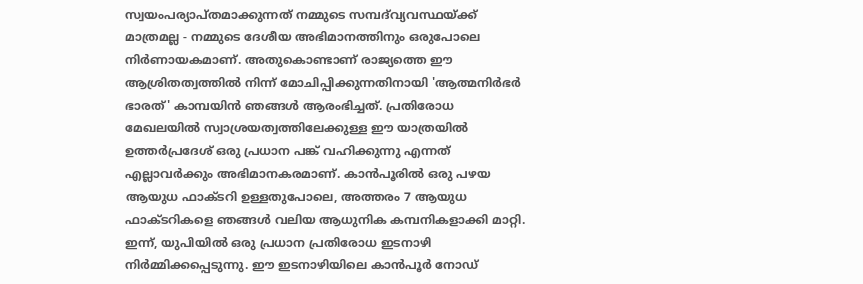സ്വയംപര്യാപ്തമാക്കുന്നത് നമ്മുടെ സമ്പദ്‌വ്യവസ്ഥയ്ക്ക് മാത്രമല്ല - നമ്മുടെ ദേശീയ അഭിമാനത്തിനും ഒരുപോലെ നിർണായകമാണ്. അതുകൊണ്ടാണ് രാജ്യത്തെ ഈ ആശ്രിതത്വത്തിൽ നിന്ന് മോചിപ്പിക്കുന്നതിനായി 'ആത്മനിർഭർ ഭാരത്' കാമ്പയിൻ ഞങ്ങൾ ആരംഭിച്ചത്. പ്രതിരോധ മേഖലയിൽ സ്വാശ്രയത്വത്തിലേക്കുള്ള ഈ യാത്രയിൽ ഉത്തർപ്രദേശ് ഒരു പ്രധാന പങ്ക് വഹിക്കുന്നു എന്നത് എല്ലാവർക്കും അഭിമാനകരമാണ്. കാൻപൂരിൽ ഒരു പഴയ ആയുധ ഫാക്ടറി ഉള്ളതുപോലെ, അത്തരം 7 ആയുധ ഫാക്ടറികളെ ഞങ്ങൾ വലിയ ആധുനിക കമ്പനികളാക്കി മാറ്റി. ഇന്ന്, യുപിയിൽ ഒരു പ്രധാന പ്രതിരോധ ഇടനാഴി നിർമ്മിക്കപ്പെടുന്നു. ഈ ഇടനാഴിയിലെ കാൻപൂർ നോഡ്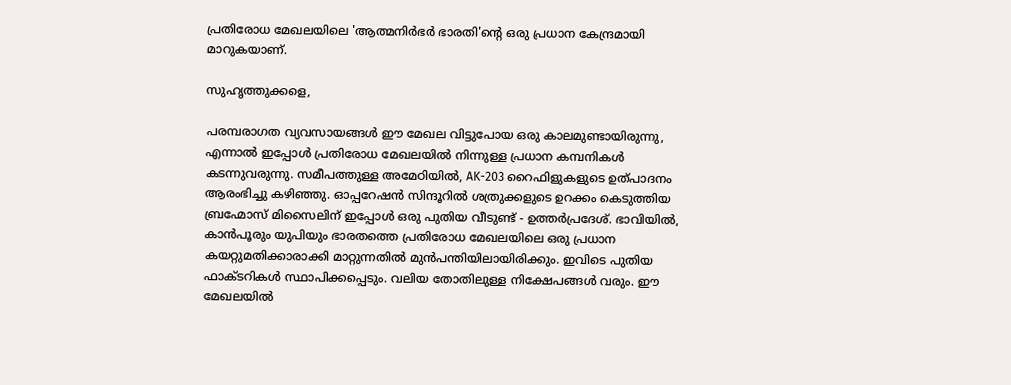പ്രതിരോധ മേഖലയിലെ 'ആത്മനിർഭർ ഭാരതി'ന്റെ ഒരു പ്രധാന കേന്ദ്രമായി മാറുകയാണ്.

സുഹൃത്തുക്കളെ,

പരമ്പരാഗത വ്യവസായങ്ങൾ ഈ മേഖല വിട്ടുപോയ ഒരു കാലമുണ്ടായിരുന്നു, എന്നാൽ ഇപ്പോൾ പ്രതിരോധ മേഖലയിൽ നിന്നുള്ള പ്രധാന കമ്പനികൾ കടന്നുവരുന്നു. സമീപത്തുള്ള അമേഠിയിൽ, AK-203 റൈഫിളുകളുടെ ഉത്പാദനം ആരംഭിച്ചു കഴിഞ്ഞു. ഓപ്പറേഷൻ സിന്ദൂറിൽ ശത്രുക്കളുടെ ഉറക്കം കെടുത്തിയ ബ്രഹ്മോസ് മിസൈലിന് ഇപ്പോൾ ഒരു പുതിയ വീടുണ്ട് - ഉത്തർപ്രദേശ്. ഭാവിയിൽ, കാൻപൂരും യുപിയും ഭാരതത്തെ പ്രതിരോധ മേഖലയിലെ ഒരു പ്രധാന കയറ്റുമതിക്കാരാക്കി മാറ്റുന്നതിൽ മുൻപന്തിയിലായിരിക്കും. ഇവിടെ പുതിയ ഫാക്ടറികൾ സ്ഥാപിക്കപ്പെടും. വലിയ തോതിലുള്ള നിക്ഷേപങ്ങൾ വരും. ഈ മേഖലയിൽ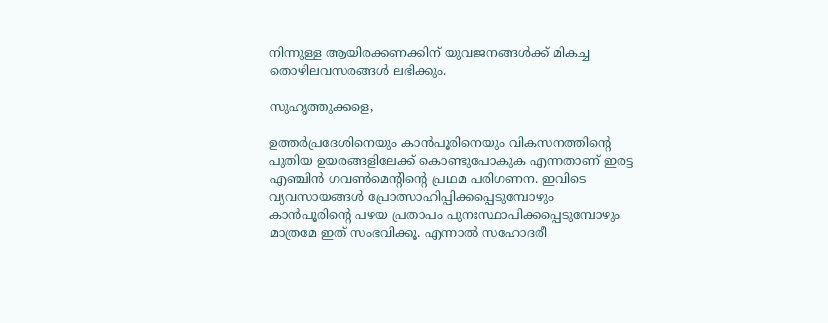നിന്നുള്ള ആയിരക്കണക്കിന് യുവജനങ്ങൾക്ക് മികച്ച തൊഴിലവസരങ്ങൾ ലഭിക്കും.

സുഹൃത്തുക്കളെ,

ഉത്തർപ്രദേശിനെയും കാൻപൂരിനെയും വികസനത്തിന്റെ പുതിയ ഉയരങ്ങളിലേക്ക് കൊണ്ടുപോകുക എന്നതാണ് ഇരട്ട എഞ്ചിൻ ഗവൺമെൻ്റിൻ്റെ പ്രഥമ പരിഗണന. ഇവിടെ വ്യവസായങ്ങൾ പ്രോത്സാഹിപ്പിക്കപ്പെടുമ്പോഴും കാൻപൂരിന്റെ പഴയ പ്രതാപം പുനഃസ്ഥാപിക്കപ്പെടുമ്പോഴും മാത്രമേ ഇത് സംഭവിക്കൂ. എന്നാൽ സഹോദരീ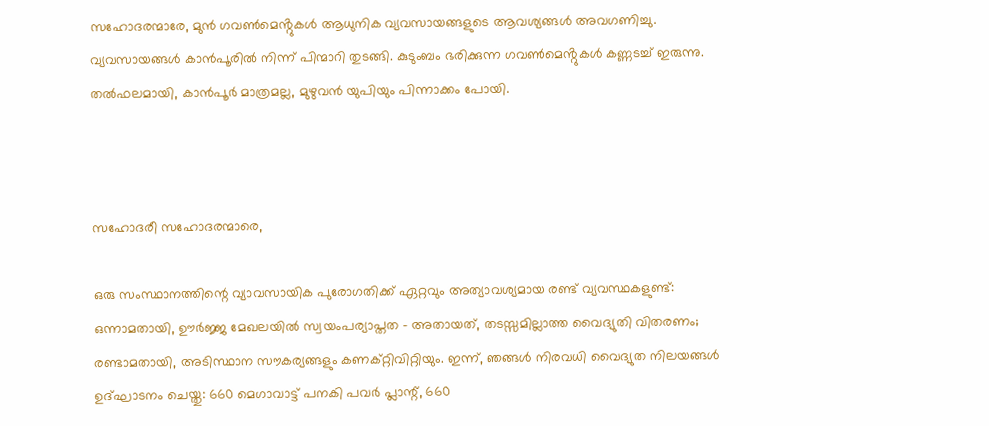സഹോദരന്മാരേ, മുൻ ഗവൺമെൻ്റുകൾ ആധുനിക വ്യവസായങ്ങളുടെ ആവശ്യങ്ങൾ അവഗണിച്ചു. വ്യവസായങ്ങൾ കാൻപൂരിൽ നിന്ന് പിന്മാറി തുടങ്ങി. കുടുംബം ഭരിക്കുന്ന ഗവൺമെൻ്റുകൾ കണ്ണടച്ച് ഇരുന്നു. തൽഫലമായി, കാൻപൂർ മാത്രമല്ല, മുഴുവൻ യുപിയും പിന്നാക്കം പോയി.



സഹോദരീ സഹോദരന്മാരെ,

ഒരു സംസ്ഥാനത്തിന്റെ വ്യാവസായിക പുരോഗതിക്ക് ഏറ്റവും അത്യാവശ്യമായ രണ്ട് വ്യവസ്ഥകളുണ്ട്: ഒന്നാമതായി, ഊർജ്ജ മേഖലയിൽ സ്വയംപര്യാപ്തത - അതായത്, തടസ്സമില്ലാത്ത വൈദ്യുതി വിതരണം; രണ്ടാമതായി, അടിസ്ഥാന സൗകര്യങ്ങളും കണക്റ്റിവിറ്റിയും. ഇന്ന്, ഞങ്ങൾ നിരവധി വൈദ്യുത നിലയങ്ങൾ ഉദ്ഘാടനം ചെയ്തു: 660 മെഗാവാട്ട് പനകി പവർ പ്ലാന്റ്, 660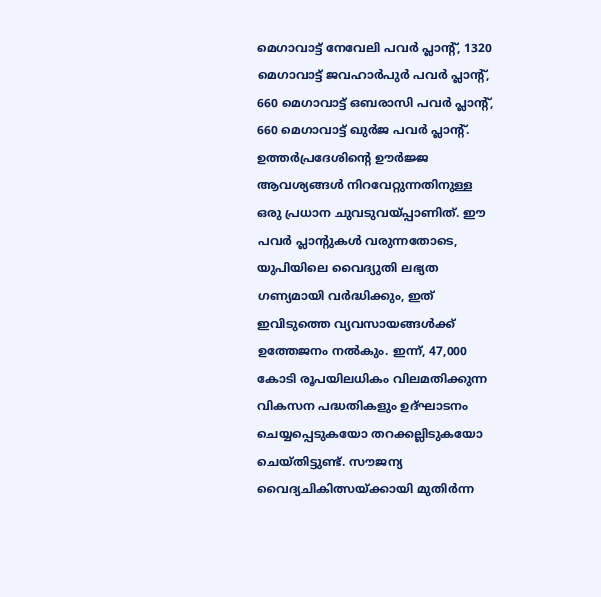മെഗാവാട്ട് നേവേലി പവർ പ്ലാന്റ്, 1320 മെഗാവാട്ട് ജവഹാർപുർ പവർ പ്ലാന്റ്, 660 മെഗാവാട്ട് ഒബരാസി പവർ പ്ലാന്റ്, 660 മെഗാവാട്ട് ഖുർജ പവർ പ്ലാന്റ്. ഉത്തർപ്രദേശിന്റെ ഊർജ്ജ ആവശ്യങ്ങൾ നിറവേറ്റുന്നതിനുള്ള ഒരു പ്രധാന ചുവടുവയ്പ്പാണിത്. ഈ പവർ പ്ലാന്റുകൾ വരുന്നതോടെ, യുപിയിലെ വൈദ്യുതി ലഭ്യത ഗണ്യമായി വർദ്ധിക്കും, ഇത് ഇവിടുത്തെ വ്യവസായങ്ങൾക്ക് ഉത്തേജനം നൽകും. ഇന്ന്, 47,000 കോടി രൂപയിലധികം വിലമതിക്കുന്ന വികസന പദ്ധതികളും ഉദ്ഘാടനം ചെയ്യപ്പെടുകയോ തറക്കല്ലിടുകയോ ചെയ്തിട്ടുണ്ട്. സൗജന്യ വൈദ്യചികിത്സയ്ക്കായി മുതിർന്ന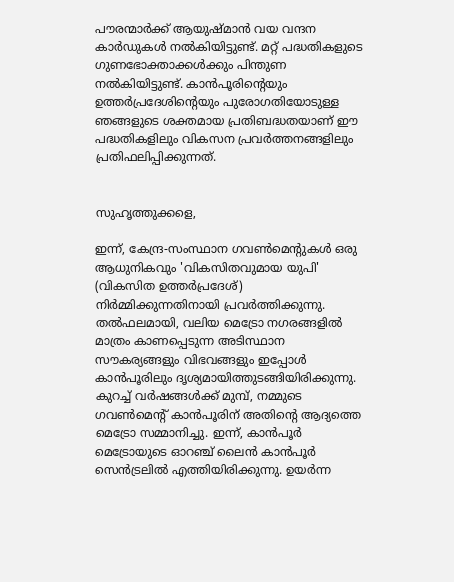പൗരന്മാർക്ക് ആയുഷ്മാൻ വയ വന്ദന കാർഡുകൾ നൽകിയിട്ടുണ്ട്. മറ്റ് പദ്ധതികളുടെ ഗുണഭോക്താക്കൾക്കും പിന്തുണ നൽകിയിട്ടുണ്ട്. കാൻപൂരിന്റെയും ഉത്തർപ്രദേശിന്റെയും പുരോഗതിയോടുള്ള ഞങ്ങളുടെ ശക്തമായ പ്രതിബദ്ധതയാണ് ഈ പദ്ധതികളിലും വികസന പ്രവർത്തനങ്ങളിലും പ്രതിഫലിപ്പിക്കുന്നത്.


സുഹൃത്തുക്കളെ,

ഇന്ന്, കേന്ദ്ര-സംസ്ഥാന ഗവൺമെൻ്റുകൾ ഒരു ആധുനികവും 'വികസിതവുമായ യുപി' (വികസിത ഉത്തർപ്രദേശ്) നിർമ്മിക്കുന്നതിനായി പ്രവർത്തിക്കുന്നു. തൽഫലമായി, വലിയ മെട്രോ നഗരങ്ങളിൽ മാത്രം കാണപ്പെടുന്ന അടിസ്ഥാന സൗകര്യങ്ങളും വിഭവങ്ങളും ഇപ്പോൾ കാൻപൂരിലും ദൃശ്യമായിത്തുടങ്ങിയിരിക്കുന്നു. കുറച്ച് വർഷങ്ങൾക്ക് മുമ്പ്, നമ്മുടെ ഗവൺമെൻ്റ് കാൻപൂരിന് അതിന്റെ ആദ്യത്തെ മെട്രോ സമ്മാനിച്ചു. ഇന്ന്, കാൻപൂർ മെട്രോയുടെ ഓറഞ്ച് ലൈൻ കാൻപൂർ സെൻട്രലിൽ എത്തിയിരിക്കുന്നു. ഉയർന്ന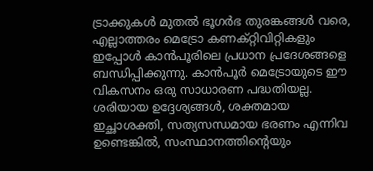ട്രാക്കുകൾ മുതൽ ഭൂഗർഭ തുരങ്കങ്ങൾ വരെ, എല്ലാത്തരം മെട്രോ കണക്റ്റിവിറ്റികളും ഇപ്പോൾ കാൻപൂരിലെ പ്രധാന പ്രദേശങ്ങളെ ബന്ധിപ്പിക്കുന്നു. കാൻപൂർ മെട്രോയുടെ ഈ വികസനം ഒരു സാധാരണ പദ്ധതിയല്ല. ശരിയായ ഉദ്ദേശ്യങ്ങൾ, ശക്തമായ ഇച്ഛാശക്തി, സത്യസന്ധമായ ഭരണം എന്നിവ ഉണ്ടെങ്കിൽ, സംസ്ഥാനത്തിന്റെയും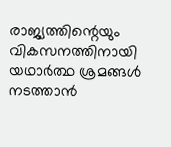രാജ്യത്തിന്റെയും വികസനത്തിനായി യഥാർത്ഥ ശ്രമങ്ങൾ നടത്താൻ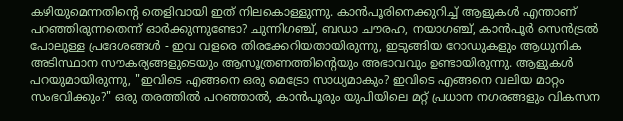കഴിയുമെന്നതിന്റെ തെളിവായി ഇത് നിലകൊള്ളുന്നു. കാൻപൂരിനെക്കുറിച്ച് ആളുകൾ എന്താണ് പറഞ്ഞിരുന്നതെന്ന് ഓർക്കുന്നുണ്ടോ? ചുന്നിഗഞ്ച്, ബഡാ ചൗരഹ, നയാഗഞ്ച്, കാൻപൂർ സെൻട്രൽ പോലുള്ള പ്രദേശങ്ങൾ - ഇവ വളരെ തിരക്കേറിയതായിരുന്നു, ഇടുങ്ങിയ റോഡുകളും ആധുനിക അടിസ്ഥാന സൗകര്യങ്ങളുടെയും ആസൂത്രണത്തിന്റെയും അഭാവവും ഉണ്ടായിരുന്നു. ആളുകൾ പറയുമായിരുന്നു, "ഇവിടെ എങ്ങനെ ഒരു മെട്രോ സാധ്യമാകും? ഇവിടെ എങ്ങനെ വലിയ മാറ്റം സംഭവിക്കും?" ഒരു തരത്തിൽ പറഞ്ഞാൽ, കാൻപൂരും യുപിയിലെ മറ്റ് പ്രധാന നഗരങ്ങളും വികസന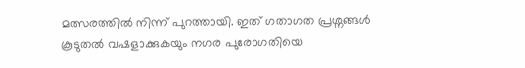മത്സരത്തിൽ നിന്ന് പുറത്തായി. ഇത് ഗതാഗത പ്രശ്നങ്ങൾ കൂടുതൽ വഷളാക്കുകയും നഗര പുരോഗതിയെ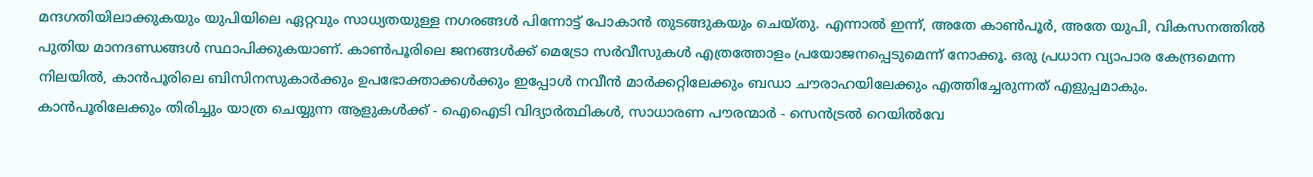മന്ദഗതിയിലാക്കുകയും യുപിയിലെ ഏറ്റവും സാധ്യതയുള്ള നഗരങ്ങൾ പിന്നോട്ട് പോകാൻ തുടങ്ങുകയും ചെയ്തു. എന്നാൽ ഇന്ന്, അതേ കാൺപൂർ, അതേ യുപി, വികസനത്തിൽ പുതിയ മാനദണ്ഡങ്ങൾ സ്ഥാപിക്കുകയാണ്. കാൺപൂരിലെ ജനങ്ങൾക്ക് മെട്രോ സർവീസുകൾ എത്രത്തോളം പ്രയോജനപ്പെടുമെന്ന് നോക്കൂ. ഒരു പ്രധാന വ്യാപാര കേന്ദ്രമെന്ന നിലയിൽ, കാൻപൂരിലെ ബിസിനസുകാർക്കും ഉപഭോക്താക്കൾക്കും ഇപ്പോൾ നവീൻ മാർക്കറ്റിലേക്കും ബഡാ ചൗരാഹയിലേക്കും എത്തിച്ചേരുന്നത് എളുപ്പമാകും. കാൻപൂരിലേക്കും തിരിച്ചും യാത്ര ചെയ്യുന്ന ആളുകൾക്ക് - ഐഐടി വിദ്യാർത്ഥികൾ, സാധാരണ പൗരന്മാർ - സെൻട്രൽ റെയിൽവേ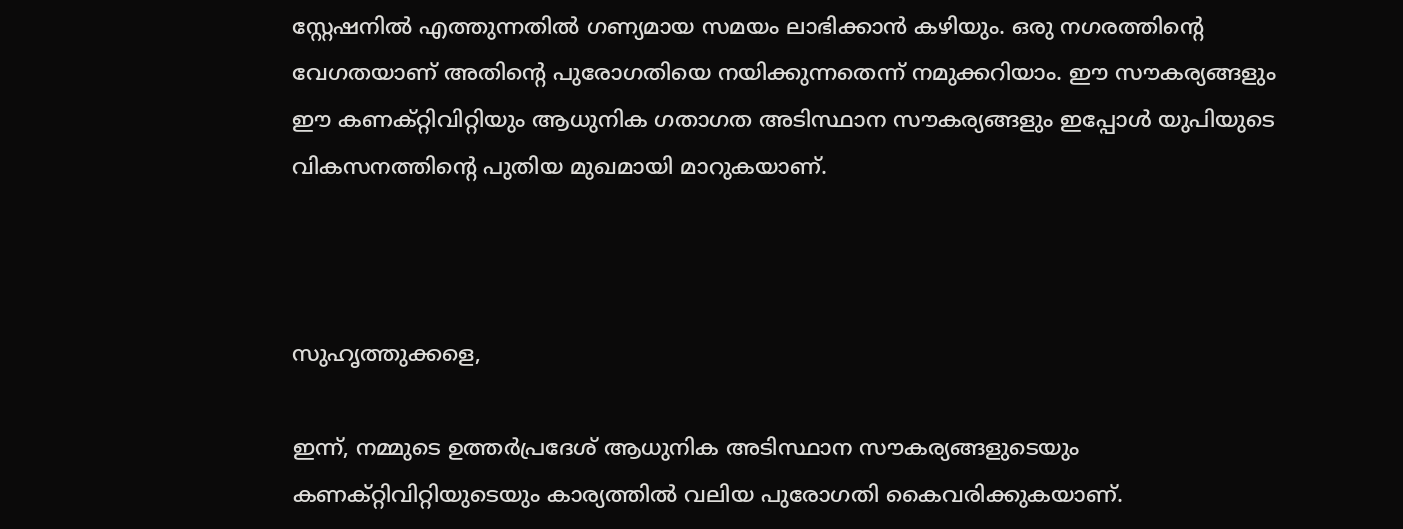സ്റ്റേഷനിൽ എത്തുന്നതിൽ ഗണ്യമായ സമയം ലാഭിക്കാൻ കഴിയും. ഒരു നഗരത്തിന്റെ വേഗതയാണ് അതിന്റെ പുരോഗതിയെ നയിക്കുന്നതെന്ന് നമുക്കറിയാം. ഈ സൗകര്യങ്ങളും ഈ കണക്റ്റിവിറ്റിയും ആധുനിക ഗതാഗത അടിസ്ഥാന സൗകര്യങ്ങളും ഇപ്പോൾ യുപിയുടെ വികസനത്തിന്റെ പുതിയ മുഖമായി മാറുകയാണ്.



സുഹൃത്തുക്കളെ,

ഇന്ന്, നമ്മുടെ ഉത്തർപ്രദേശ് ആധുനിക അടിസ്ഥാന സൗകര്യങ്ങളുടെയും കണക്റ്റിവിറ്റിയുടെയും കാര്യത്തിൽ വലിയ പുരോഗതി കൈവരിക്കുകയാണ്.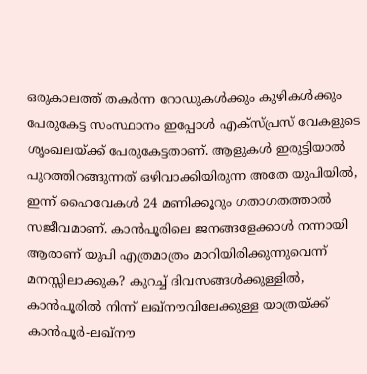ഒരുകാലത്ത് തകർന്ന റോഡുകൾക്കും കുഴികൾക്കും പേരുകേട്ട സംസ്ഥാനം ഇപ്പോൾ എക്സ്പ്രസ് വേകളുടെ ശൃംഖലയ്ക്ക് പേരുകേട്ടതാണ്. ആളുകൾ ഇരുട്ടിയാൽ പുറത്തിറങ്ങുന്നത് ഒഴിവാക്കിയിരുന്ന അതേ യുപിയിൽ, ഇന്ന് ഹൈവേകൾ 24 മണിക്കൂറും ഗതാഗതത്താൽ സജീവമാണ്. കാൻപൂരിലെ ജനങ്ങളേക്കാൾ നന്നായി ആരാണ് യുപി എത്രമാത്രം മാറിയിരിക്കുന്നുവെന്ന് മനസ്സിലാക്കുക? കുറച്ച് ദിവസങ്ങൾക്കുള്ളിൽ, കാൻപൂരിൽ നിന്ന് ലഖ്‌നൗവിലേക്കുള്ള യാത്രയ്ക്ക് കാൻപൂർ-ലഖ്‌നൗ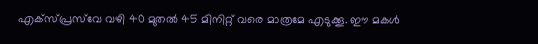എക്സ്പ്രസ്‌വേ വഴി 40 മുതൽ 45 മിനിറ്റ് വരെ മാത്രമേ എടുക്കൂ. ഈ മകൾ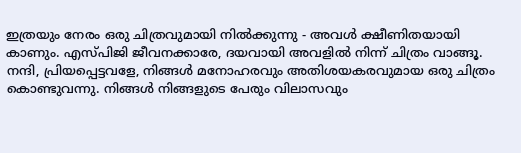ഇത്രയും നേരം ഒരു ചിത്രവുമായി നിൽക്കുന്നു - അവൾ ക്ഷീണിതയായി കാണും. എസ്‌പി‌ജി ജീവനക്കാരേ, ദയവായി അവളിൽ നിന്ന് ചിത്രം വാങ്ങൂ. നന്ദി, പ്രിയപ്പെട്ടവളേ, നിങ്ങൾ മനോഹരവും അതിശയകരവുമായ ഒരു ചിത്രം കൊണ്ടുവന്നു. നിങ്ങൾ നിങ്ങളുടെ പേരും വിലാസവും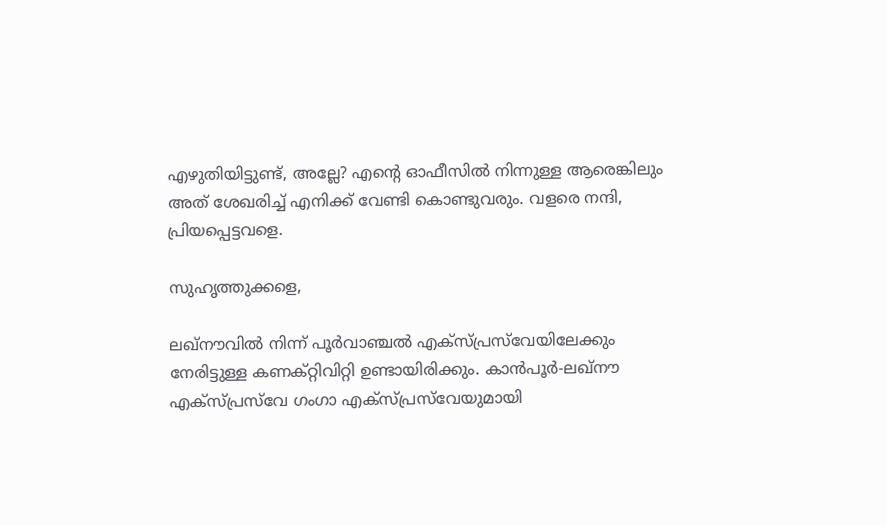എഴുതിയിട്ടുണ്ട്, അല്ലേ? എന്റെ ഓഫീസിൽ നിന്നുള്ള ആരെങ്കിലും അത് ശേഖരിച്ച് എനിക്ക് വേണ്ടി കൊണ്ടുവരും. വളരെ നന്ദി, പ്രിയപ്പെട്ടവളെ.

സുഹൃത്തുക്കളെ,

ലഖ്‌നൗവിൽ നിന്ന് പൂർവാഞ്ചൽ എക്‌സ്‌പ്രസ്‌വേയിലേക്കും നേരിട്ടുള്ള കണക്റ്റിവിറ്റി ഉണ്ടായിരിക്കും. കാൻപൂർ-ലഖ്‌നൗ എക്‌സ്‌പ്രസ്‌വേ ഗംഗാ എക്‌സ്‌പ്രസ്‌വേയുമായി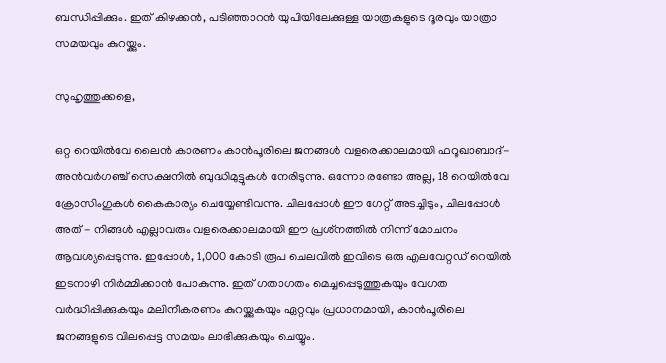ബന്ധിപ്പിക്കും. ഇത് കിഴക്കൻ, പടിഞ്ഞാറൻ യുപിയിലേക്കുള്ള യാത്രകളുടെ ദൂരവും യാത്രാ സമയവും കുറയ്ക്കും.

സുഹൃത്തുക്കളെ,

ഒറ്റ റെയിൽ‌വേ ലൈൻ കാരണം കാൻപൂരിലെ ജനങ്ങൾ വളരെക്കാലമായി ഫറൂഖാബാദ്-അൻ‌വർഗഞ്ച് സെക്ഷനിൽ ബുദ്ധിമുട്ടുകൾ നേരിടുന്നു. ഒന്നോ രണ്ടോ അല്ല, 18 റെയിൽ‌വേ ക്രോസിംഗുകൾ കൈകാര്യം ചെയ്യേണ്ടിവന്നു. ചിലപ്പോൾ ഈ ഗേറ്റ് അടച്ചിടും, ചിലപ്പോൾ അത് - നിങ്ങൾ എല്ലാവരും വളരെക്കാലമായി ഈ പ്രശ്‌നത്തിൽ നിന്ന് മോചനം ആവശ്യപ്പെടുന്നു. ഇപ്പോൾ, 1,000 കോടി രൂപ ചെലവിൽ ഇവിടെ ഒരു എലവേറ്റഡ് റെയിൽ ഇടനാഴി നിർമ്മിക്കാൻ പോകുന്നു. ഇത് ഗതാഗതം മെച്ചപ്പെടുത്തുകയും വേഗത വർദ്ധിപ്പിക്കുകയും മലിനീകരണം കുറയ്ക്കുകയും ഏറ്റവും പ്രധാനമായി, കാൻപൂരിലെ ജനങ്ങളുടെ വിലപ്പെട്ട സമയം ലാഭിക്കുകയും ചെയ്യും.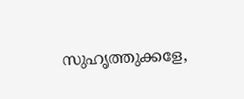സുഹൃത്തുക്കളേ,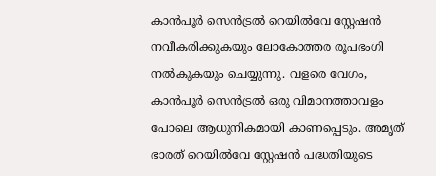കാൻപൂർ സെൻട്രൽ റെയിൽവേ സ്റ്റേഷൻ നവീകരിക്കുകയും ലോകോത്തര രൂപഭംഗി നൽകുകയും ചെയ്യുന്നു. വളരെ വേഗം, കാൻപൂർ സെൻട്രൽ ഒരു വിമാനത്താവളം പോലെ ആധുനികമായി കാണപ്പെടും. അമൃത് ഭാരത് റെയിൽവേ സ്റ്റേഷൻ പദ്ധതിയുടെ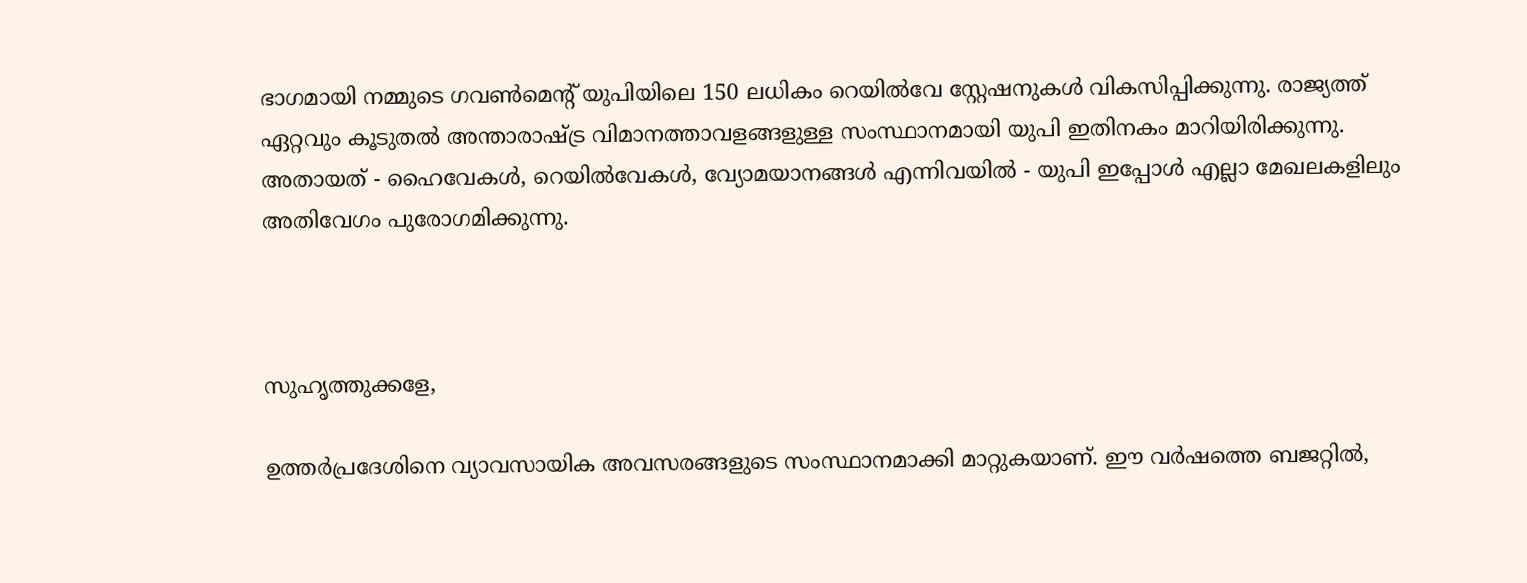ഭാഗമായി നമ്മുടെ ഗവൺമെൻ്റ് യുപിയിലെ 150 ലധികം റെയിൽവേ സ്റ്റേഷനുകൾ വികസിപ്പിക്കുന്നു. രാജ്യത്ത് ഏറ്റവും കൂടുതൽ അന്താരാഷ്ട്ര വിമാനത്താവളങ്ങളുള്ള സംസ്ഥാനമായി യുപി ഇതിനകം മാറിയിരിക്കുന്നു. അതായത് - ഹൈവേകൾ, റെയിൽവേകൾ, വ്യോമയാനങ്ങൾ എന്നിവയിൽ - യുപി ഇപ്പോൾ എല്ലാ മേഖലകളിലും അതിവേഗം പുരോഗമിക്കുന്നു.



സുഹൃത്തുക്കളേ,

ഉത്തർപ്രദേശിനെ വ്യാവസായിക അവസരങ്ങളുടെ സംസ്ഥാനമാക്കി മാറ്റുകയാണ്. ഈ വർഷത്തെ ബജറ്റിൽ,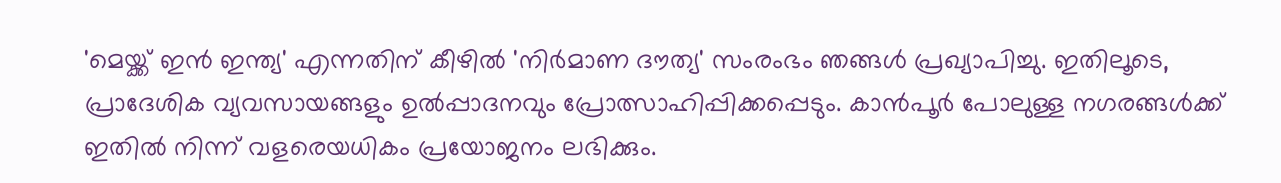'മെയ്ക്ക് ഇൻ ഇന്ത്യ' എന്നതിന് കീഴിൽ 'നിർമാണ ദൗത്യ' സംരംഭം ഞങ്ങൾ പ്രഖ്യാപിച്ചു. ഇതിലൂടെ, പ്രാദേശിക വ്യവസായങ്ങളും ഉൽപ്പാദനവും പ്രോത്സാഹിപ്പിക്കപ്പെടും. കാൻപൂർ പോലുള്ള നഗരങ്ങൾക്ക് ഇതിൽ നിന്ന് വളരെയധികം പ്രയോജനം ലഭിക്കും.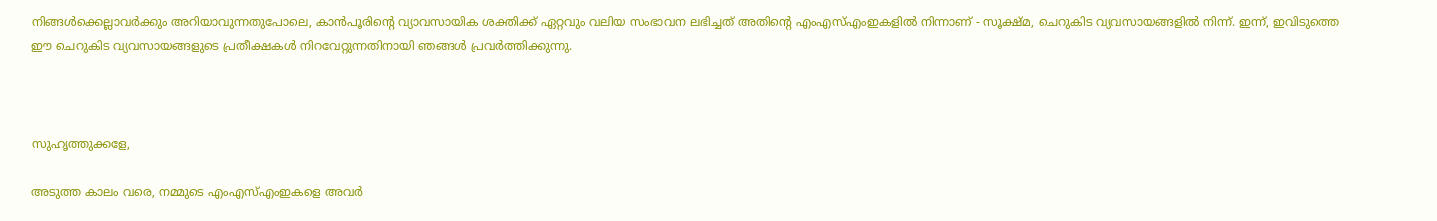നിങ്ങൾക്കെല്ലാവർക്കും അറിയാവുന്നതുപോലെ, കാൻപൂരിന്റെ വ്യാവസായിക ശക്തിക്ക് ഏറ്റവും വലിയ സംഭാവന ലഭിച്ചത് അതിന്റെ എംഎസ്എംഇകളിൽ നിന്നാണ് - സൂക്ഷ്മ, ചെറുകിട വ്യവസായങ്ങളിൽ നിന്ന്. ഇന്ന്, ഇവിടുത്തെ ഈ ചെറുകിട വ്യവസായങ്ങളുടെ പ്രതീക്ഷകൾ നിറവേറ്റുന്നതിനായി ഞങ്ങൾ പ്രവർത്തിക്കുന്നു.



സുഹൃത്തുക്കളേ,

അടുത്ത കാലം വരെ, നമ്മുടെ എംഎസ്എംഇകളെ അവർ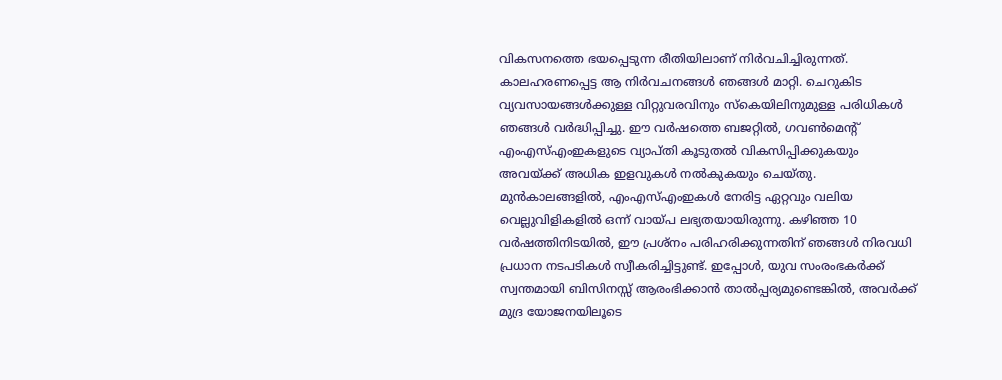വികസനത്തെ ഭയപ്പെടുന്ന രീതിയിലാണ് നിർവചിച്ചിരുന്നത്. കാലഹരണപ്പെട്ട ആ നിർവചനങ്ങൾ ഞങ്ങൾ മാറ്റി. ചെറുകിട വ്യവസായങ്ങൾക്കുള്ള വിറ്റുവരവിനും സ്കെയിലിനുമുള്ള പരിധികൾ ഞങ്ങൾ വർദ്ധിപ്പിച്ചു. ഈ വർഷത്തെ ബജറ്റിൽ, ഗവൺമെൻ്റ് എംഎസ്എംഇകളുടെ വ്യാപ്തി കൂടുതൽ വികസിപ്പിക്കുകയും അവയ്ക്ക് അധിക ഇളവുകൾ നൽകുകയും ചെയ്തു. മുൻകാലങ്ങളിൽ, എംഎസ്എംഇകൾ നേരിട്ട ഏറ്റവും വലിയ വെല്ലുവിളികളിൽ ഒന്ന് വായ്പ ലഭ്യതയായിരുന്നു. കഴിഞ്ഞ 10 വർഷത്തിനിടയിൽ, ഈ പ്രശ്നം പരിഹരിക്കുന്നതിന് ഞങ്ങൾ നിരവധി പ്രധാന നടപടികൾ സ്വീകരിച്ചിട്ടുണ്ട്. ഇപ്പോൾ, യുവ സംരംഭകർക്ക് സ്വന്തമായി ബിസിനസ്സ് ആരംഭിക്കാൻ താൽപ്പര്യമുണ്ടെങ്കിൽ, അവർക്ക് മുദ്ര യോജനയിലൂടെ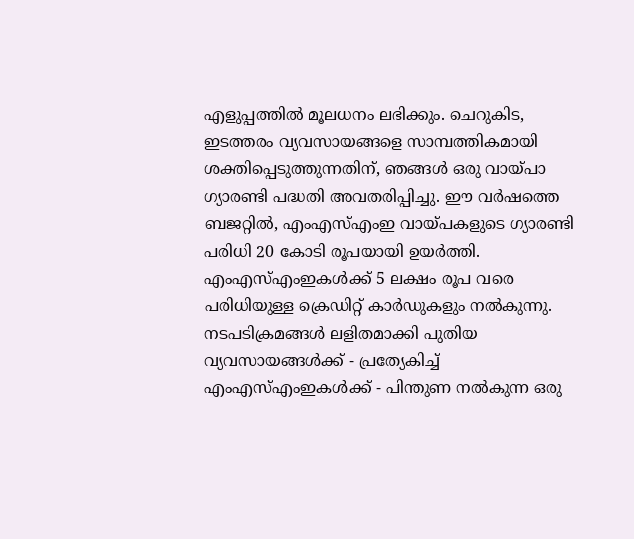എളുപ്പത്തിൽ മൂലധനം ലഭിക്കും. ചെറുകിട, ഇടത്തരം വ്യവസായങ്ങളെ സാമ്പത്തികമായി ശക്തിപ്പെടുത്തുന്നതിന്, ഞങ്ങൾ ഒരു വായ്പാ ഗ്യാരണ്ടി പദ്ധതി അവതരിപ്പിച്ചു. ഈ വർഷത്തെ ബജറ്റിൽ, എംഎസ്എംഇ വായ്പകളുടെ ഗ്യാരണ്ടി പരിധി 20 കോടി രൂപയായി ഉയർത്തി. എംഎസ്എംഇകൾക്ക് 5 ലക്ഷം രൂപ വരെ പരിധിയുള്ള ക്രെഡിറ്റ് കാർഡുകളും നൽകുന്നു. നടപടിക്രമങ്ങൾ ലളിതമാക്കി പുതിയ വ്യവസായങ്ങൾക്ക് - പ്രത്യേകിച്ച് എംഎസ്എംഇകൾക്ക് - പിന്തുണ നൽകുന്ന ഒരു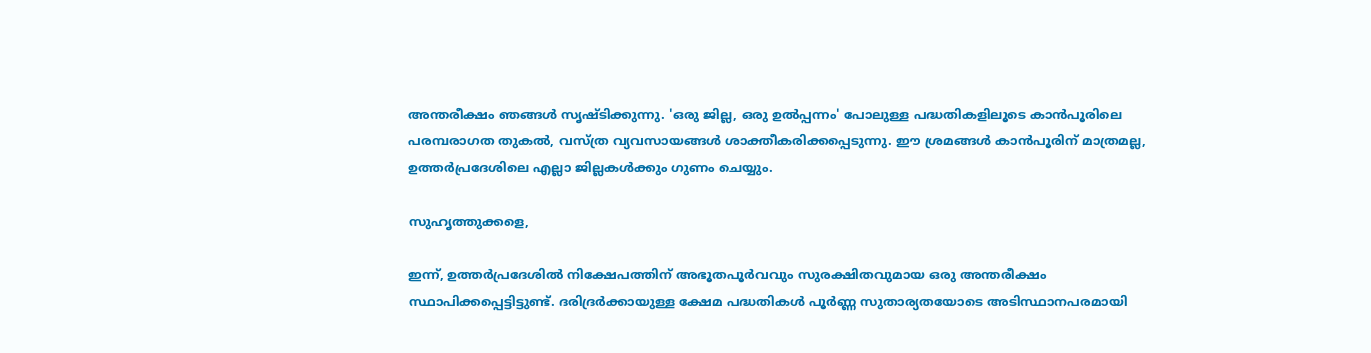അന്തരീക്ഷം ഞങ്ങൾ സൃഷ്ടിക്കുന്നു. 'ഒരു ജില്ല, ഒരു ഉൽപ്പന്നം' പോലുള്ള പദ്ധതികളിലൂടെ കാൻപൂരിലെ പരമ്പരാഗത തുകൽ, വസ്ത്ര വ്യവസായങ്ങൾ ശാക്തീകരിക്കപ്പെടുന്നു. ഈ ശ്രമങ്ങൾ കാൻപൂരിന് മാത്രമല്ല, ഉത്തർപ്രദേശിലെ എല്ലാ ജില്ലകൾക്കും ഗുണം ചെയ്യും.

സുഹൃത്തുക്കളെ,

ഇന്ന്, ഉത്തർപ്രദേശിൽ നിക്ഷേപത്തിന് അഭൂതപൂർവവും സുരക്ഷിതവുമായ ഒരു അന്തരീക്ഷം സ്ഥാപിക്കപ്പെട്ടിട്ടുണ്ട്. ദരിദ്രർക്കായുള്ള ക്ഷേമ പദ്ധതികൾ പൂർണ്ണ സുതാര്യതയോടെ അടിസ്ഥാനപരമായി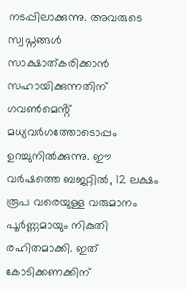നടപ്പിലാക്കുന്നു. അവരുടെ സ്വപ്നങ്ങൾ സാക്ഷാത്കരിക്കാൻ സഹായിക്കുന്നതിന് ഗവൺമെൻ്റ് മധ്യവർഗത്തോടൊപ്പം ഉറച്ചുനിൽക്കുന്നു. ഈ വർഷത്തെ ബജറ്റിൽ, 12 ലക്ഷം രൂപ വരെയുള്ള വരുമാനം പൂർണ്ണമായും നികുതി രഹിതമാക്കി. ഇത് കോടിക്കണക്കിന്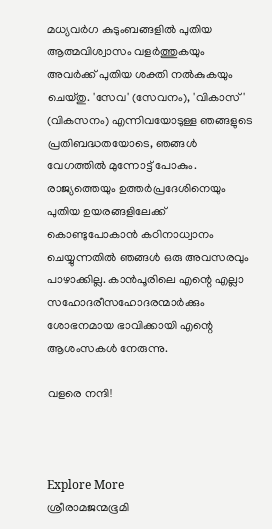മധ്യവർഗ കുടുംബങ്ങളിൽ പുതിയ ആത്മവിശ്വാസം വളർത്തുകയും അവർക്ക് പുതിയ ശക്തി നൽകുകയും ചെയ്തു. 'സേവ' (സേവനം), 'വികാസ്' (വികസനം) എന്നിവയോടുള്ള ഞങ്ങളുടെ പ്രതിബദ്ധതയോടെ, ഞങ്ങൾ വേഗത്തിൽ മുന്നോട്ട് പോകും. രാജ്യത്തെയും ഉത്തർപ്രദേശിനെയും പുതിയ ഉയരങ്ങളിലേക്ക് കൊണ്ടുപോകാൻ കഠിനാധ്വാനം ചെയ്യുന്നതിൽ ഞങ്ങൾ ഒരു അവസരവും പാഴാക്കില്ല. കാൻപൂരിലെ എന്റെ എല്ലാ സഹോദരീസഹോദരന്മാർക്കും ശോഭനമായ ഭാവിക്കായി എന്റെ ആശംസകൾ നേരുന്നു.

വളരെ നന്ദി!



Explore More
ശ്രീരാമജന്മഭൂമി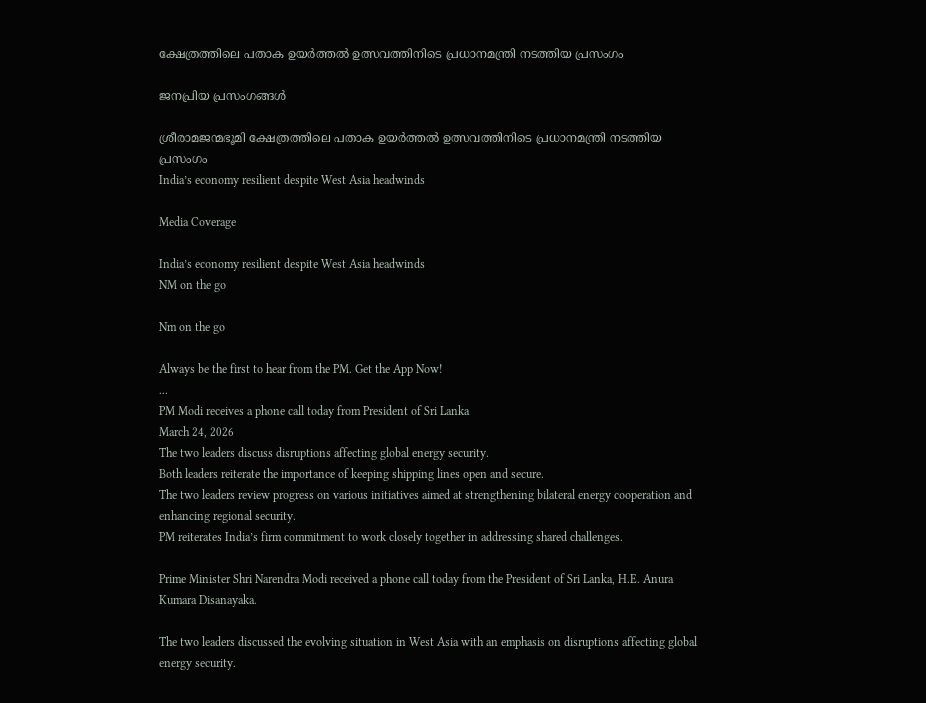ക്ഷേത്രത്തിലെ പതാക ഉയർത്തൽ ഉത്സവത്തിനിടെ പ്രധാനമന്ത്രി നടത്തിയ പ്രസംഗം

ജനപ്രിയ പ്രസംഗങ്ങൾ

ശ്രീരാമജന്മഭൂമി ക്ഷേത്രത്തിലെ പതാക ഉയർത്തൽ ഉത്സവത്തിനിടെ പ്രധാനമന്ത്രി നടത്തിയ പ്രസംഗം
India’s economy resilient despite West Asia headwinds

Media Coverage

India’s economy resilient despite West Asia headwinds
NM on the go

Nm on the go

Always be the first to hear from the PM. Get the App Now!
...
PM Modi receives a phone call today from President of Sri Lanka
March 24, 2026
The two leaders discuss disruptions affecting global energy security.
Both leaders reiterate the importance of keeping shipping lines open and secure.
The two leaders review progress on various initiatives aimed at strengthening bilateral energy cooperation and enhancing regional security.
PM reiterates India’s firm commitment to work closely together in addressing shared challenges.

Prime Minister Shri Narendra Modi received a phone call today from the President of Sri Lanka, H.E. Anura Kumara Disanayaka.

The two leaders discussed the evolving situation in West Asia with an emphasis on disruptions affecting global energy security.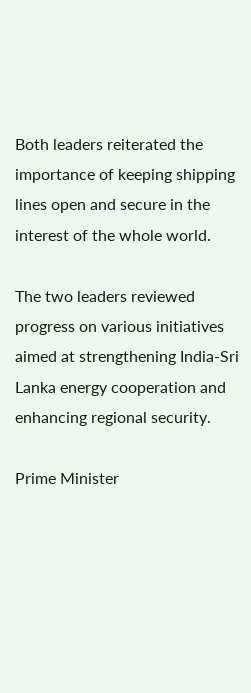Both leaders reiterated the importance of keeping shipping lines open and secure in the interest of the whole world.

The two leaders reviewed progress on various initiatives aimed at strengthening India-Sri Lanka energy cooperation and enhancing regional security.

Prime Minister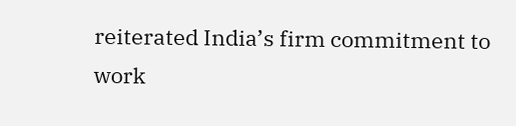reiterated India’s firm commitment to work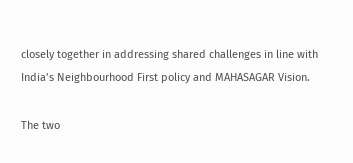closely together in addressing shared challenges in line with India’s Neighbourhood First policy and MAHASAGAR Vision.

The two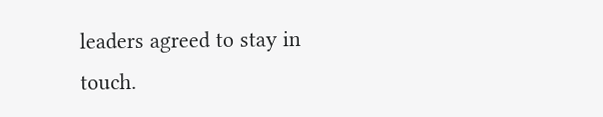leaders agreed to stay in touch.